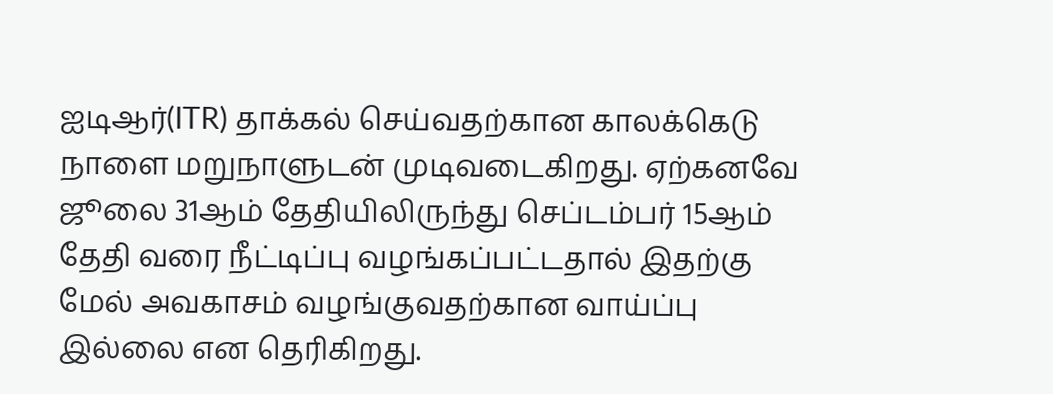ஐடிஆர்(ITR) தாக்கல் செய்வதற்கான காலக்கெடு நாளை மறுநாளுடன் முடிவடைகிறது. ஏற்கனவே ஜூலை 31ஆம் தேதியிலிருந்து செப்டம்பர் 15ஆம் தேதி வரை நீட்டிப்பு வழங்கப்பட்டதால் இதற்கு மேல் அவகாசம் வழங்குவதற்கான வாய்ப்பு இல்லை என தெரிகிறது.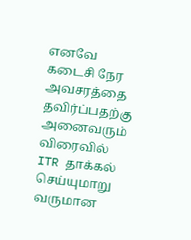எனவே கடைசி நேர அவசரத்தை தவிர்ப்பதற்கு அனைவரும் விரைவில் ITR தாக்கல் செய்யுமாறு வருமான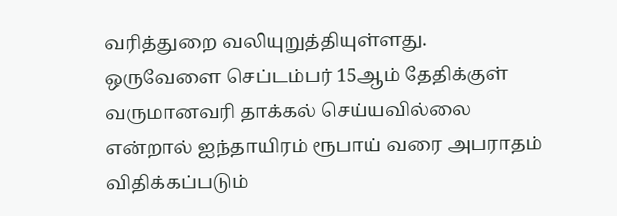வரித்துறை வலியுறுத்தியுள்ளது.
ஒருவேளை செப்டம்பர் 15ஆம் தேதிக்குள் வருமானவரி தாக்கல் செய்யவில்லை என்றால் ஐந்தாயிரம் ரூபாய் வரை அபராதம் விதிக்கப்படும்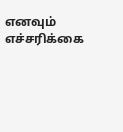எனவும் எச்சரிக்கை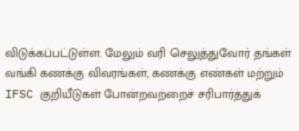விடுக்கப்பட்டுள்ள. மேலும் வரி செலுத்துவோர் தங்கள் வங்கி கணக்கு விவரங்கள், கணக்கு எண்கள் மற்றும் IFSC குறியீடுகள் போன்றவற்றைச் சரிபார்த்துக்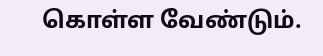கொள்ள வேண்டும்.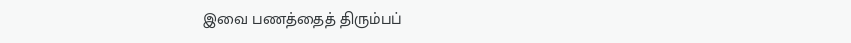இவை பணத்தைத் திரும்பப்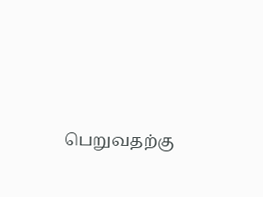பெறுவதற்கு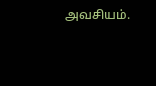அவசியம்.